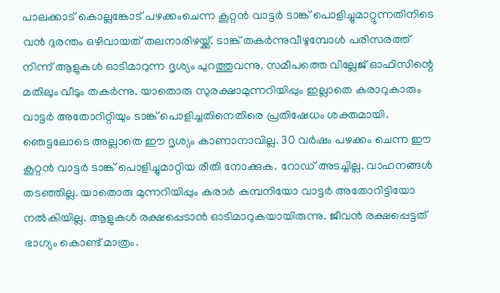പാലക്കാട് കൊല്ലങ്കോട് പഴക്കംചെന്ന കൂറ്റൻ വാട്ടർ ടാങ്ക് പൊളിച്ചുമാറ്റുന്നതിനിടെ വൻ ദുരന്തം ഒഴിവായത് തലനാരിഴയ്ക്ക്. ടാങ്ക് തകർന്നുവീഴുമ്പോൾ പരിസരത്ത് നിന്ന് ആളുകൾ ഓടിമാറുന്ന ദൃശ്യം പുറത്തുവന്നു. സമീപത്തെ വില്ലേജ് ഓഫിസിന്റെ മതിലും വീടും തകർന്നു. യാതൊരു സുരക്ഷാമുന്നറിയിപ്പും ഇല്ലാതെ കരാറുകാരും വാട്ടർ അതോറിറ്റിയും ടാങ്ക് പൊളിച്ചതിനെതിരെ പ്രതിഷേധം ശക്തമായി.
ഞെട്ടലോടെ അല്ലാതെ ഈ ദൃശ്യം കാണാനാവില്ല. 30 വർഷം പഴക്കം ചെന്ന ഈ കൂറ്റൻ വാട്ടർ ടാങ്ക് പൊളിച്ചുമാറ്റിയ രീതി നോക്കുക. റോഡ് അടച്ചില്ല. വാഹനങ്ങൾ തടഞ്ഞില്ല. യാതൊരു മുന്നറിയിപ്പും കരാർ കമ്പനിയോ വാട്ടർ അതോറിട്ടിയോ നൽകിയില്ല. ആളുകൾ രക്ഷപ്പെടാൻ ഓടിമാറുകയായിരുന്നു. ജീവൻ രക്ഷപ്പെട്ടത് ഭാഗ്യം കൊണ്ട് മാത്രം.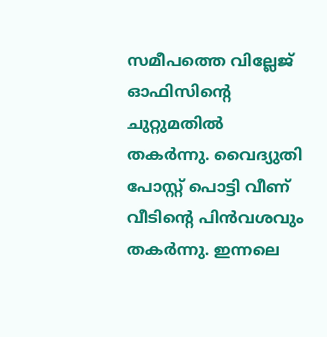സമീപത്തെ വില്ലേജ് ഓഫിസിന്റെ ചുറ്റുമതിൽ തകർന്നു. വൈദ്യുതി പോസ്റ്റ് പൊട്ടി വീണ് വീടിന്റെ പിൻവശവും തകർന്നു. ഇന്നലെ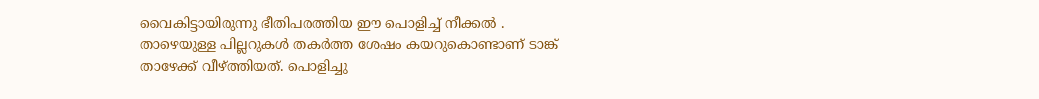വൈകിട്ടായിരുന്നു ഭീതിപരത്തിയ ഈ പൊളിച്ച് നീക്കൽ .
താഴെയുള്ള പില്ലറുകൾ തകർത്ത ശേഷം കയറുകൊണ്ടാണ് ടാങ്ക് താഴേക്ക് വീഴ്ത്തിയത്. പൊളിച്ചു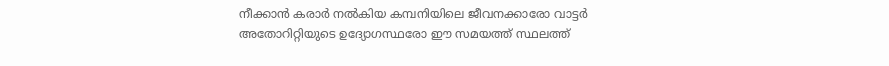നീക്കാൻ കരാർ നൽകിയ കമ്പനിയിലെ ജീവനക്കാരോ വാട്ടർ അതോറിറ്റിയുടെ ഉദ്യോഗസ്ഥരോ ഈ സമയത്ത് സ്ഥലത്ത്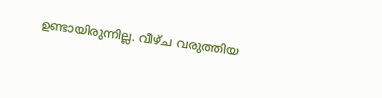ഉണ്ടായിരുന്നില്ല. വീഴ്ച വരുത്തിയ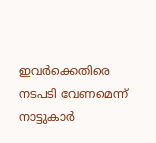ഇവർക്കെതിരെ നടപടി വേണമെന്ന് നാട്ടുകാർ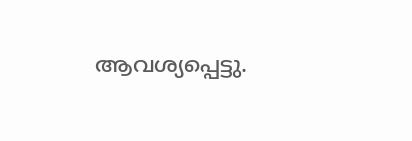ആവശ്യപ്പെട്ടു.